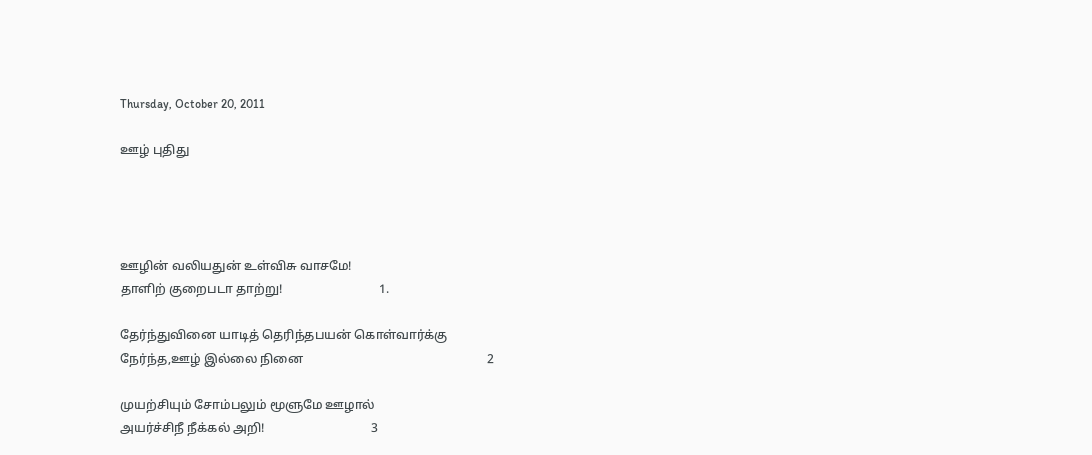Thursday, October 20, 2011

ஊழ் புதிது




ஊழின் வலியதுன் உள்விசு வாசமே!
தாளிற் குறைபடா தாற்று!                               1.

தேர்ந்துவினை யாடித் தெரிந்தபயன் கொள்வார்க்கு
நேர்ந்த,ஊழ் இல்லை நினை                                                           2

முயற்சியும் சோம்பலும் மூளுமே ஊழால்
அயர்ச்சிநீ நீக்கல் அறி!                                  3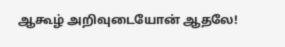ஆகூழ் அறிவுடையோன் ஆதலே!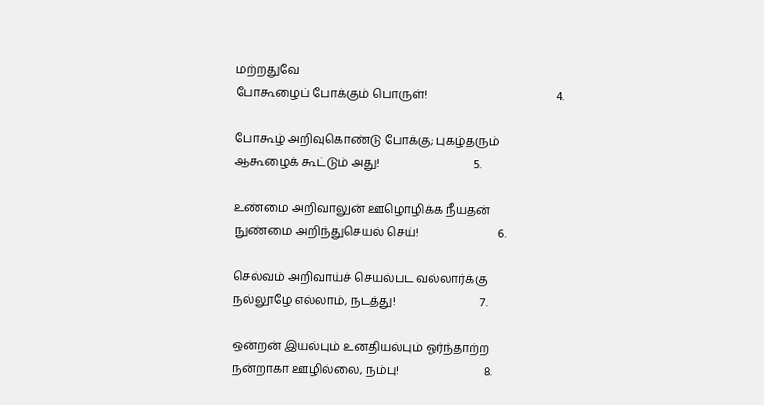மற்றதுவே
போகூழைப் போக்கும் பொருள்!                                            4.

போகூழ் அறிவுகொண்டு போக்கு; புகழ்தரும்
ஆகூழைக் கூட்டும் அது!                                5.

உண்மை அறிவாலுன் ஊழொழிக்க நீயதன்
நுண்மை அறிந்துசெயல் செய்!                           6.

செல்வம் அறிவாய்ச் செயல்பட வல்லார்க்கு
நல்லூழே எல்லாம், நடத்து!                             7.

ஒன்றன் இயல்பும் உனதியல்பும் ஓர்ந்தாற்ற
நன்றாகா ஊழில்லை, நம்பு!                             8.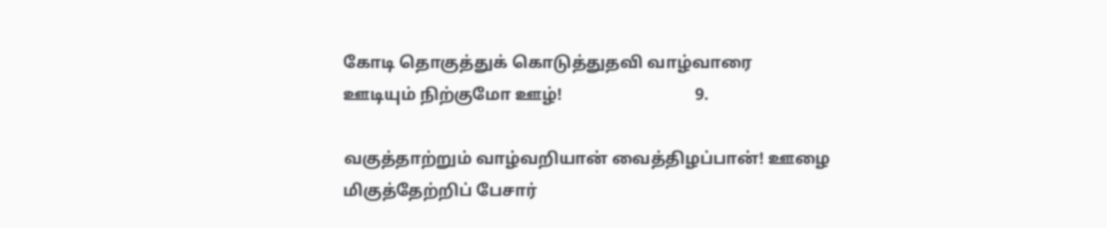கோடி தொகுத்துக் கொடுத்துதவி வாழ்வாரை
ஊடியும் நிற்குமோ ஊழ்!                                9.

வகுத்தாற்றும் வாழ்வறியான் வைத்திழப்பான்! ஊழை
மிகுத்தேற்றிப் பேசார்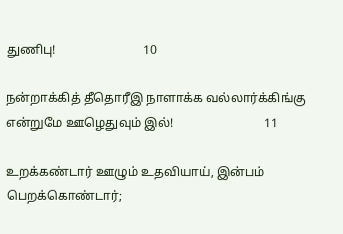துணிபு!                            10

நன்றாக்கித் தீதொரீஇ நாளாக்க வல்லார்க்கிங்கு
என்றுமே ஊழெதுவும் இல்!                             11

உறக்கண்டார் ஊழும் உதவியாய், இன்பம்
பெறக்கொண்டார்;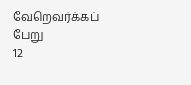வேறெவர்க்கப் பேறு                   12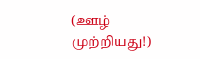(ஊழ் முற்றியது!)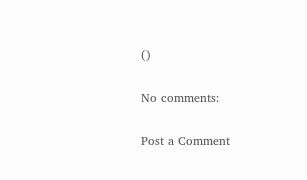()

No comments:

Post a Comment